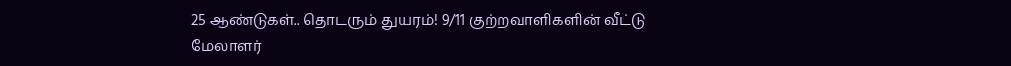25 ஆண்டுகள்.. தொடரும் துயரம்! 9/11 குற்றவாளிகளின் வீட்டு மேலாளர்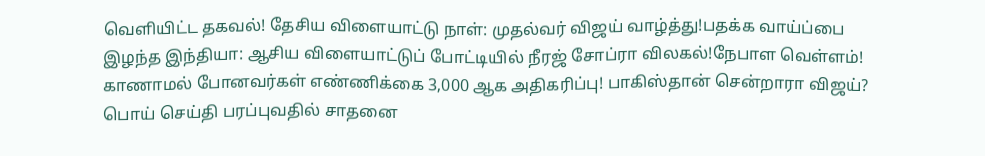வெளியிட்ட தகவல்! தேசிய விளையாட்டு நாள்: முதல்வர் விஜய் வாழ்த்து!பதக்க வாய்ப்பை இழந்த இந்தியா: ஆசிய விளையாட்டுப் போட்டியில் நீரஜ் சோப்ரா விலகல்!நேபாள வெள்ளம்! காணாமல் போனவர்கள் எண்ணிக்கை 3,000 ஆக அதிகரிப்பு! பாகிஸ்தான் சென்றாரா விஜய்? பொய் செய்தி பரப்புவதில் சாதனை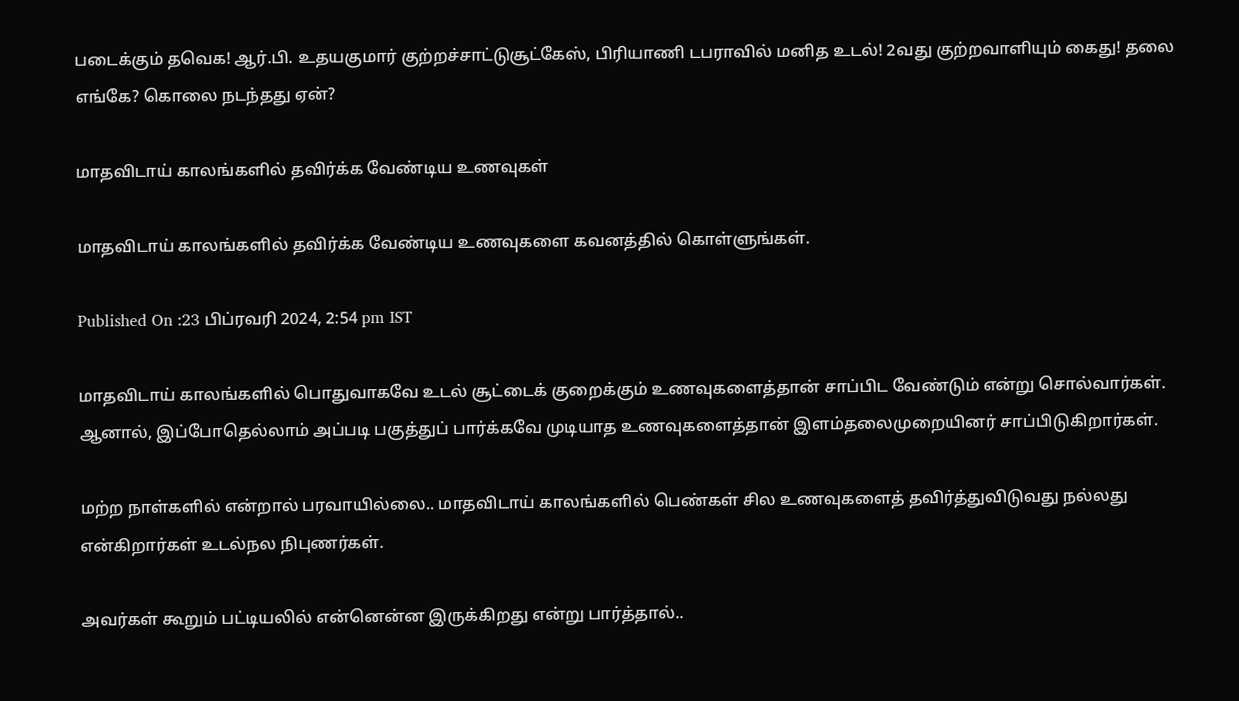படைக்கும் தவெக! ஆர்.பி. உதயகுமார் குற்றச்சாட்டுசூட்கேஸ், பிரியாணி டபராவில் மனித உடல்! 2வது குற்றவாளியும் கைது! தலை எங்கே? கொலை நடந்தது ஏன்?

மாதவிடாய் காலங்களில் தவிர்க்க வேண்டிய உணவுகள்

மாதவிடாய் காலங்களில் தவிர்க்க வேண்டிய உணவுகளை கவனத்தில் கொள்ளுங்கள்.

Published On :23 பிப்ரவரி 2024, 2:54 pm IST

மாதவிடாய் காலங்களில் பொதுவாகவே உடல் சூட்டைக் குறைக்கும் உணவுகளைத்தான் சாப்பிட வேண்டும் என்று சொல்வார்கள். ஆனால், இப்போதெல்லாம் அப்படி பகுத்துப் பார்க்கவே முடியாத உணவுகளைத்தான் இளம்தலைமுறையினர் சாப்பிடுகிறார்கள்.

மற்ற நாள்களில் என்றால் பரவாயில்லை.. மாதவிடாய் காலங்களில் பெண்கள் சில உணவுகளைத் தவிர்த்துவிடுவது நல்லது என்கிறார்கள் உடல்நல நிபுணர்கள்.

அவர்கள் கூறும் பட்டியலில் என்னென்ன இருக்கிறது என்று பார்த்தால்..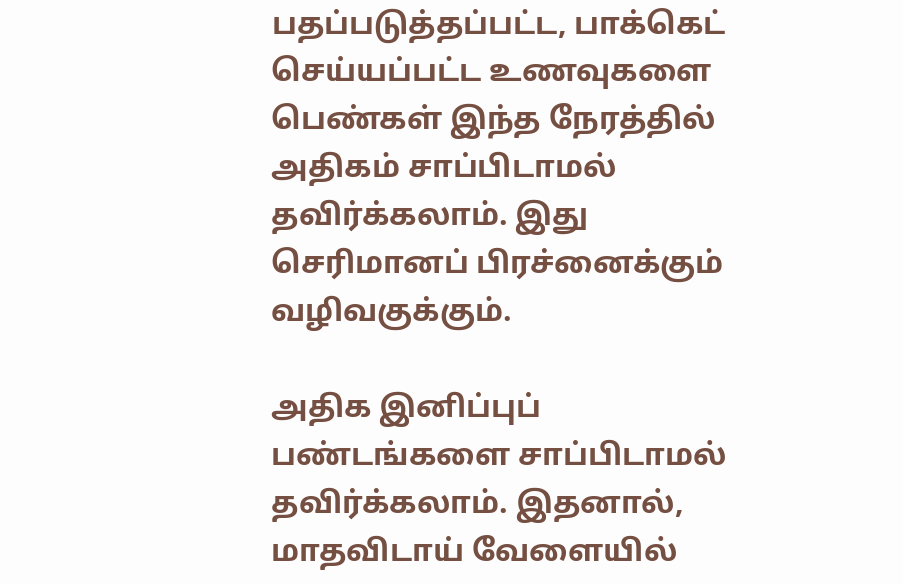பதப்படுத்தப்பட்ட, பாக்கெட் செய்யப்பட்ட உணவுகளை பெண்கள் இந்த நேரத்தில் அதிகம் சாப்பிடாமல் தவிர்க்கலாம். இது செரிமானப் பிரச்னைக்கும் வழிவகுக்கும்.

அதிக இனிப்புப் பண்டங்களை சாப்பிடாமல் தவிர்க்கலாம். இதனால், மாதவிடாய் வேளையில்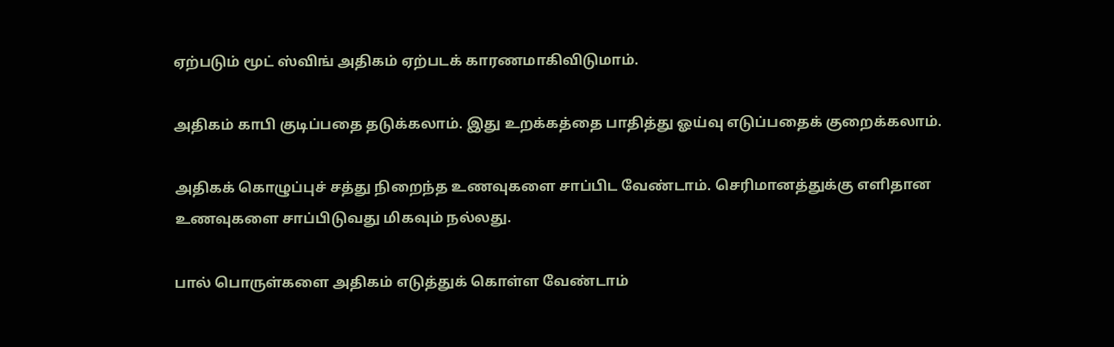ஏற்படும் மூட் ஸ்விங் அதிகம் ஏற்படக் காரணமாகிவிடுமாம்.

அதிகம் காபி குடிப்பதை தடுக்கலாம். இது உறக்கத்தை பாதித்து ஓய்வு எடுப்பதைக் குறைக்கலாம்.

அதிகக் கொழுப்புச் சத்து நிறைந்த உணவுகளை சாப்பிட வேண்டாம். செரிமானத்துக்கு எளிதான உணவுகளை சாப்பிடுவது மிகவும் நல்லது.

பால் பொருள்களை அதிகம் எடுத்துக் கொள்ள வேண்டாம்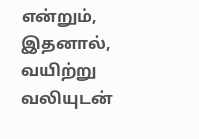என்றும், இதனால், வயிற்று வலியுடன்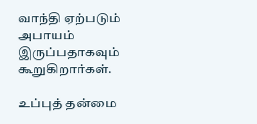வாந்தி ஏற்படும் அபாயம் இருப்பதாகவும் கூறுகிறார்கள்.

உப்புத் தன்மை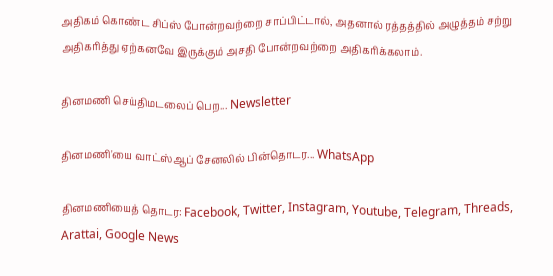அதிகம் கொண்ட சிப்ஸ் போன்றவற்றை சாப்பிட்டால், அதனால் ரத்தத்தில் அழுத்தம் சற்று அதிகரித்து ஏற்கனவே இருக்கும் அசதி போன்றவற்றை அதிகரிக்கலாம்.

தினமணி செய்திமடலைப் பெற... Newsletter

தினமணி'யை வாட்ஸ்ஆப் சேனலில் பின்தொடர... WhatsApp

தினமணியைத் தொடர: Facebook, Twitter, Instagram, Youtube, Telegram, Threads, Arattai, Google News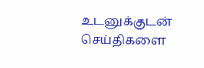உடனுக்குடன் செய்திகளை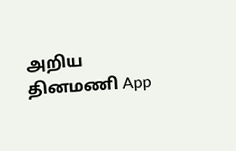அறிய தினமணி App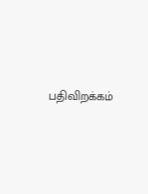பதிவிறக்கம்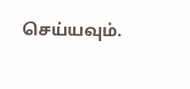செய்யவும்.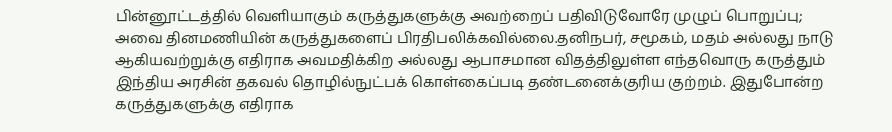பின்னூட்டத்தில் வெளியாகும் கருத்துகளுக்கு அவற்றைப் பதிவிடுவோரே முழுப் பொறுப்பு; அவை தினமணியின் கருத்துகளைப் பிரதிபலிக்கவில்லை.தனிநபர், சமூகம், மதம் அல்லது நாடு ஆகியவற்றுக்கு எதிராக அவமதிக்கிற அல்லது ஆபாசமான விதத்திலுள்ள எந்தவொரு கருத்தும் இந்திய அரசின் தகவல் தொழில்நுட்பக் கொள்கைப்படி தண்டனைக்குரிய குற்றம். இதுபோன்ற கருத்துகளுக்கு எதிராக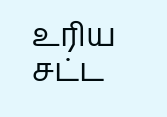உரிய சட்ட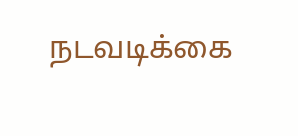நடவடிக்கை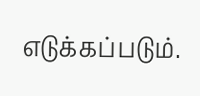எடுக்கப்படும்.